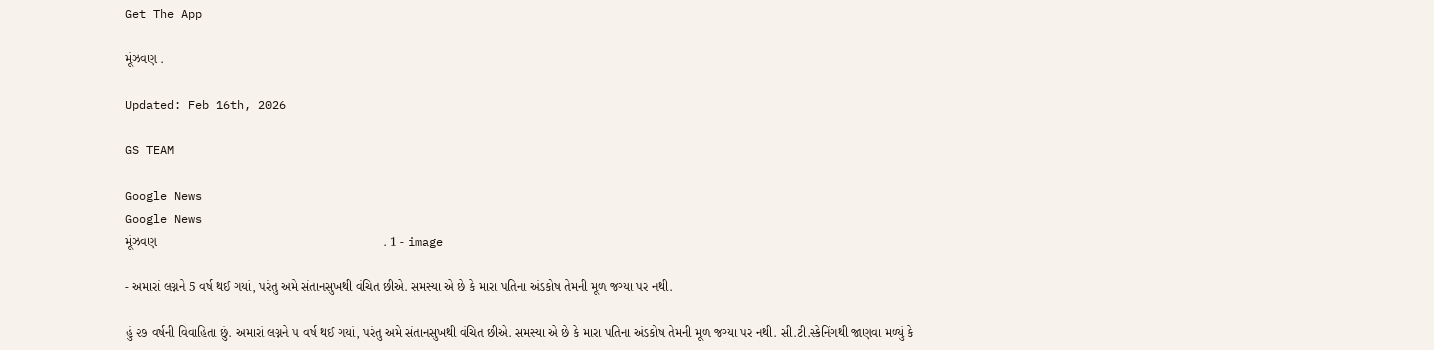Get The App

મૂંઝવણ .

Updated: Feb 16th, 2026

GS TEAM

Google News
Google News
મૂંઝવણ                                                               . 1 - image

- અમારાં લગ્નને 5 વર્ષ થઈ ગયાં, પરંતુ અમે સંતાનસુખથી વંચિત છીએ. સમસ્યા એ છે કે મારા પતિના અંડકોષ તેમની મૂળ જગ્યા પર નથી.

હું ૨૭ વર્ષની વિવાહિતા છું. અમારાં લગ્નને ૫ વર્ષ થઈ ગયાં, પરંતુ અમે સંતાનસુખથી વંચિત છીએ. સમસ્યા એ છે કે મારા પતિના અંડકોષ તેમની મૂળ જગ્યા પર નથી. સી.ટી.સ્કેનિંગથી જાણવા મળ્યું કે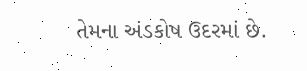તેમના અંડકોષ ઉદરમાં છે.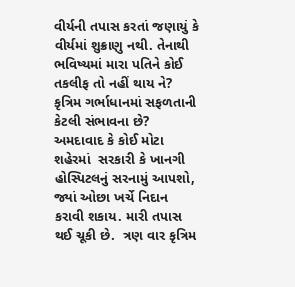વીર્યની તપાસ કરતાં જણાયું કે વીર્યમાં શુક્રાણુ નથી. તેનાથી ભવિષ્યમાં મારા પતિને કોઈ તકલીફ તો નહીં થાય ને? કૃત્રિમ ગર્ભાધાનમાં સફળતાની કેટલી સંભાવના છે? અમદાવાદ કે કોઈ મોટા શહેરમાં  સરકારી કે ખાનગી હોસ્પિટલનું સરનામું આપશો, જ્યાં ઓછા ખર્ચે નિદાન કરાવી શકાય. મારી તપાસ થઈ ચૂકી છે.  ત્રણ વાર કૃત્રિમ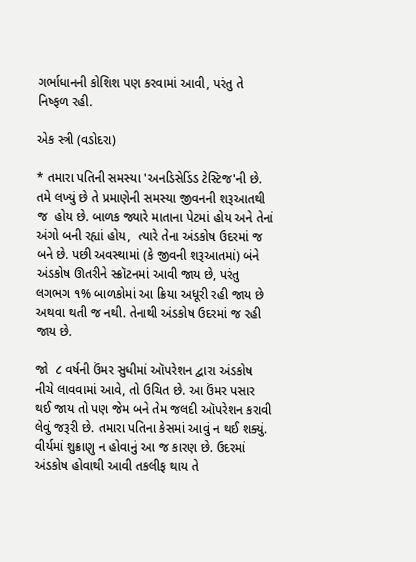ગર્ભાધાનની કોશિશ પણ કરવામાં આવી, પરંતુ તે નિષ્ફળ રહી.

એક સ્ત્રી (વડોદરા)

* તમારા પતિની સમસ્યા 'અનડિસેડિંડ ટેસ્ટિજ'ની છે. તમે લખ્યું છે તે પ્રમાણેની સમસ્યા જીવનની શરૂઆતથી જ  હોય છે. બાળક જ્યારે માતાના પેટમાં હોય અને તેનાં અંગો બની રહ્યાં હોય,  ત્યારે તેના અંડકોષ ઉદરમાં જ બને છે. પછી અવસ્થામાં (કે જીવની શરૂઆતમાં) બંને અંડકોષ ઊતરીને સ્ક્રૉટનમાં આવી જાય છે, પરંતુ લગભગ ૧% બાળકોમાં આ ક્રિયા અધૂરી રહી જાય છે અથવા થતી જ નથી. તેનાથી અંડકોષ ઉદરમાં જ રહી જાય છે.

જો  ૮ વર્ષની ઉંમર સુધીમાં ઑપરેશન દ્વારા અંડકોષ નીચે લાવવામાં આવે, તો ઉચિત છે. આ ઉંમર પસાર થઈ જાય તો પણ જેમ બને તેમ જલદી ઑપરેશન કરાવી લેવું જરૂરી છે. તમારા પતિના કેસમાં આવું ન થઈ શક્યું. વીર્યમાં શુક્રાણુ ન હોવાનું આ જ કારણ છે. ઉદરમાં અંડકોષ હોવાથી આવી તકલીફ થાય તે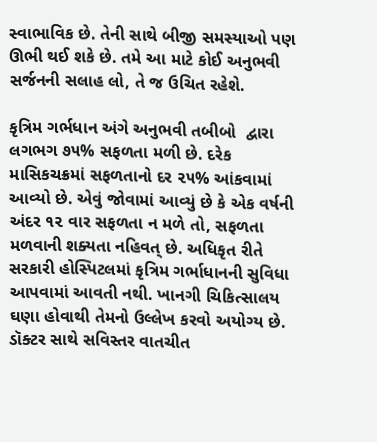સ્વાભાવિક છે. તેની સાથે બીજી સમસ્યાઓ પણ ઊભી થઈ શકે છે. તમે આ માટે કોઈ અનુભવી સર્જનની સલાહ લો, તે જ ઉચિત રહેશે.

કૃત્રિમ ગર્ભધાન અંગે અનુભવી તબીબો  દ્વારા લગભગ ૭૫% સફળતા મળી છે. દરેક માસિકચક્રમાં સફળતાનો દર ૨૫% આંકવામાં આવ્યો છે. એવું જોવામાં આવ્યું છે કે એક વર્ષની અંદર ૧૨ વાર સફળતા ન મળે તો, સફળતા મળવાની શક્યતા નહિવત્ છે. અધિકૃત રીતે સરકારી હોસ્પિટલમાં કૃત્રિમ ગર્ભાધાનની સુવિધા આપવામાં આવતી નથી. ખાનગી ચિકિત્સાલય ઘણા હોવાથી તેમનો ઉલ્લેખ કરવો અયોગ્ય છે. ડૉક્ટર સાથે સવિસ્તર વાતચીત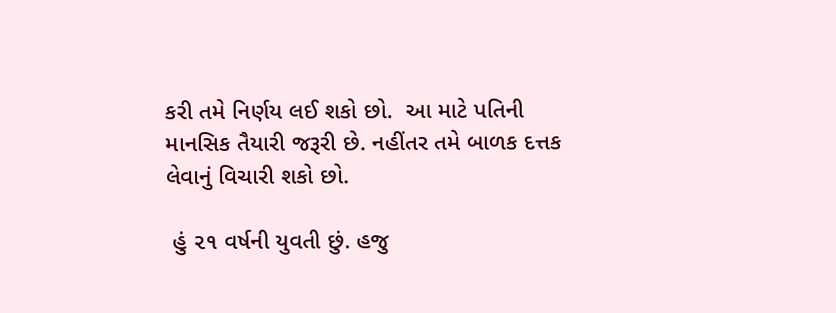કરી તમે નિર્ણય લઈ શકો છો.  આ માટે પતિની માનસિક તૈયારી જરૂરી છે. નહીંતર તમે બાળક દત્તક લેવાનું વિચારી શકો છો.

 હું ૨૧ વર્ષની યુવતી છું. હજુ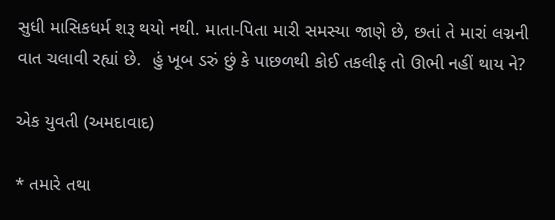સુધી માસિકધર્મ શરૂ થયો નથી. માતા-પિતા મારી સમસ્યા જાણે છે, છતાં તે મારાં લગ્નની વાત ચલાવી રહ્યાં છે.  હું ખૂબ ડરું છું કે પાછળથી કોઈ તકલીફ તો ઊભી નહીં થાય ને?

એક યુવતી (અમદાવાદ)

* તમારે તથા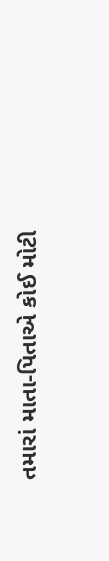તમારાં માતા-પિતાએ કોઈ મોટી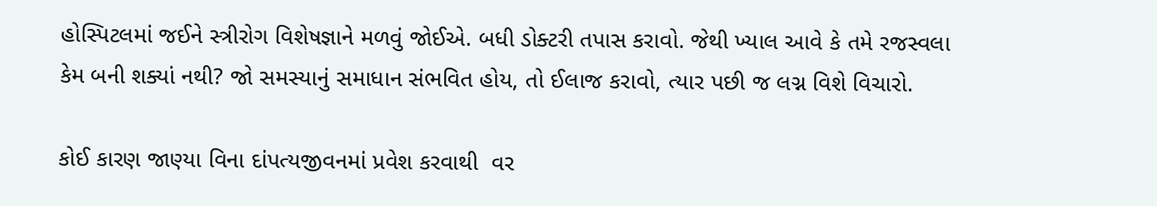હોસ્પિટલમાં જઈને સ્ત્રીરોગ વિશેષજ્ઞાને મળવું જોઈએ. બધી ડોક્ટરી તપાસ કરાવો. જેથી ખ્યાલ આવે કે તમે રજસ્વલા કેમ બની શક્યાં નથી? જો સમસ્યાનું સમાધાન સંભવિત હોય, તો ઈલાજ કરાવો, ત્યાર પછી જ લગ્ન વિશે વિચારો.

કોઈ કારણ જાણ્યા વિના દાંપત્યજીવનમાં પ્રવેશ કરવાથી  વર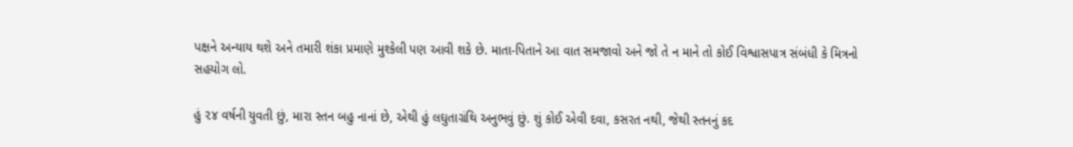પક્ષને અન્યાય થશે અને તમારી શંકા પ્રમાણે મુશ્કેલી પણ આવી શકે છે. માતા-પિતાને આ વાત સમજાવો અને જો તે ન માને તો કોઈ વિશ્વાસપાત્ર સંબંધી કે મિત્રનો સહયોગ લો.

હું ૨૪ વર્ષની યુવતી છું, મારા સ્તન બહુ નાનાં છે, એથી હું લઘુતાગ્રંથિ અનુભવું છું. શું કોઈ એવી દવા, કસરત નથી, જેથી સ્તનનું કદ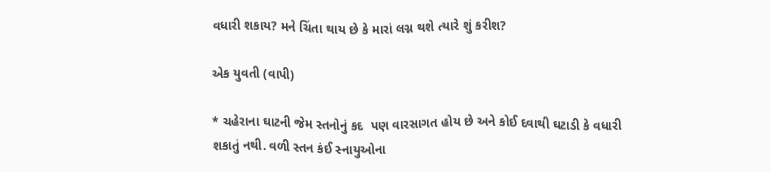વધારી શકાય? મને ચિંતા થાય છે કે મારાં લગ્ન થશે ત્યારે શું કરીશ?

એક યુવતી (વાપી)

* ચહેરાના ઘાટની જેમ સ્તનોનું કદ  પણ વારસાગત હોય છે અને કોઈ દવાથી ઘટાડી કે વધારી શકાતું નથી. વળી સ્તન કંઈ સ્નાયુઓના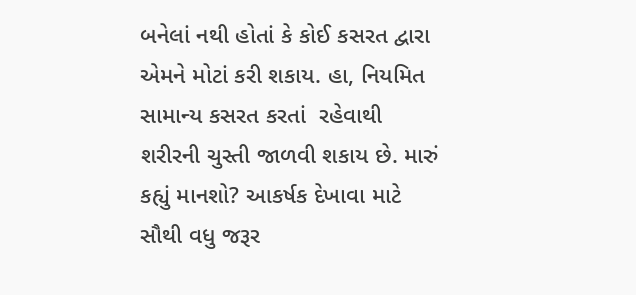બનેલાં નથી હોતાં કે કોઈ કસરત દ્વારા એમને મોટાં કરી શકાય. હા, નિયમિત સામાન્ય કસરત કરતાં  રહેવાથી શરીરની ચુસ્તી જાળવી શકાય છે. મારું કહ્યું માનશો? આકર્ષક દેખાવા માટે સૌથી વધુ જરૂર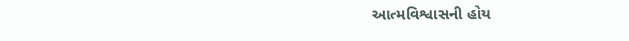આત્મવિશ્વાસની હોય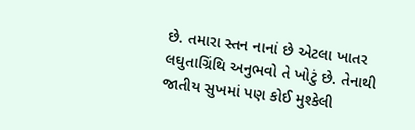છે. તમારા સ્તન નાનાં છે એટલા ખાતર લઘુતાગ્રિંથિ અનુભવો તે ખોટું છે. તેનાથી જાતીય સુખમાં પણ કોઈ મુશ્કેલી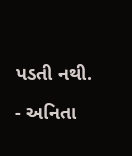પડતી નથી.

- અનિતા